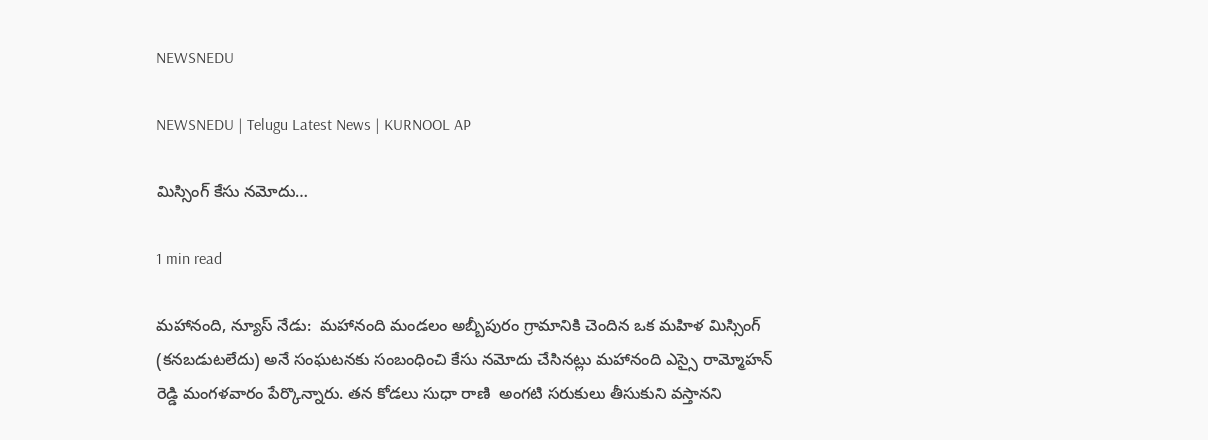NEWSNEDU

NEWSNEDU | Telugu Latest News | KURNOOL AP

మిస్సింగ్ కేసు నమోదు…

1 min read

మహానంది, న్యూస్ నేడు:  మహానంది మండలం అబ్బీపురం గ్రామానికి చెందిన ఒక మహిళ మిస్సింగ్ (కనబడుటలేదు) అనే సంఘటనకు సంబంధించి కేసు నమోదు చేసినట్లు మహానంది ఎస్సై రామ్మోహన్ రెడ్డి మంగళవారం పేర్కొన్నారు. తన కోడలు సుధా రాణి  అంగటి సరుకులు తీసుకుని వస్తానని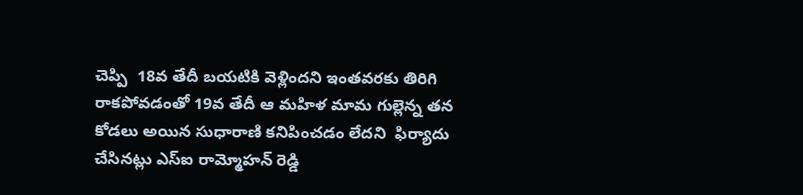చెప్పి  18వ తేదీ బయటికి వెళ్లిందని ఇంతవరకు తిరిగి రాకపోవడంతో 19వ తేదీ ఆ మహిళ మామ గుల్లెన్న తన కోడలు అయిన సుధారాణి కనిపించడం లేదని  ఫిర్యాదు చేసినట్లు ఎస్ఐ రామ్మోహన్ రెడ్డి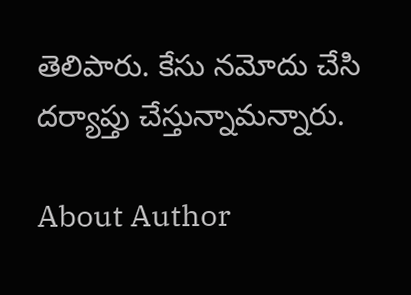తెలిపారు. కేసు నమోదు చేసి దర్యాప్తు చేస్తున్నామన్నారు.

About Author